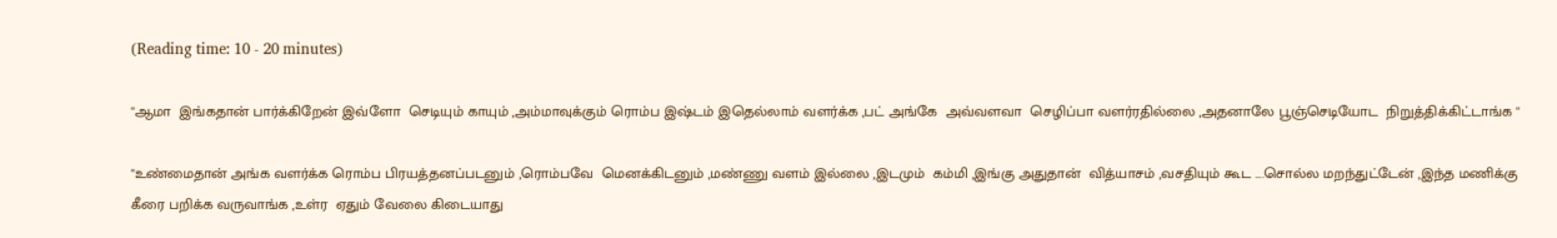(Reading time: 10 - 20 minutes)

''ஆமா  இங்கதான் பார்க்கிறேன் இவ்ளோ  செடியும் காயும் ,அம்மாவுக்கும் ரொம்ப இஷ்டம் இதெல்லாம் வளர்க்க ,பட் அங்கே  அவ்வளவா  செழிப்பா வளர்ரதில்லை ,அதனாலே பூஞ்செடியோட  நிறுத்திக்கிட்டாங்க ''

''உண்மைதான் அங்க வளர்க்க ரொம்ப பிரயத்தனப்படனும் ,ரொம்பவே  மெனக்கிடனும் ,மண்ணு வளம் இல்லை ,இடமும்  கம்மி ,இங்கு அதுதான்  வித்யாசம் ,வசதியும் கூட ....சொல்ல மறந்துட்டேன் ,இந்த மணிக்கு கீரை பறிக்க வருவாங்க ,உள்ர  ஏதும் வேலை கிடையாது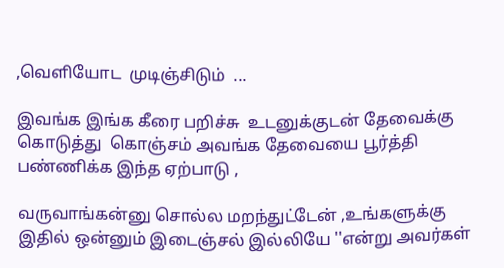,வெளியோட  முடிஞ்சிடும்  ...

இவங்க இங்க கீரை பறிச்சு  உடனுக்குடன் தேவைக்கு  கொடுத்து  கொஞ்சம் அவங்க தேவையை பூர்த்தி பண்ணிக்க இந்த ஏற்பாடு ,

வருவாங்கன்னு சொல்ல மறந்துட்டேன் ,உங்களுக்கு  இதில் ஒன்னும் இடைஞ்சல் இல்லியே ''என்று அவர்கள்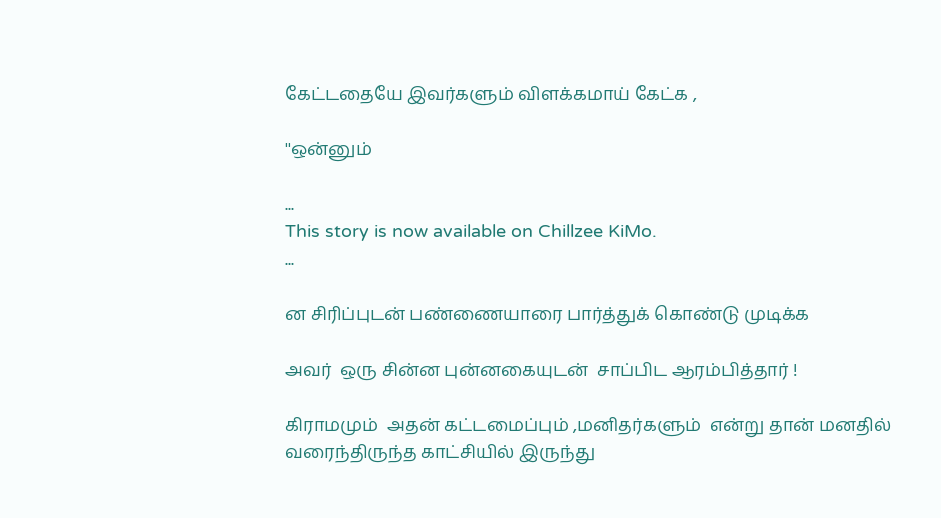கேட்டதையே இவர்களும் விளக்கமாய் கேட்க ,

''ஒன்னும்

...
This story is now available on Chillzee KiMo.
...

ன சிரிப்புடன் பண்ணையாரை பார்த்துக் கொண்டு முடிக்க

அவர்  ஒரு சின்ன புன்னகையுடன்  சாப்பிட ஆரம்பித்தார் !

கிராமமும்  அதன் கட்டமைப்பும் ,மனிதர்களும்  என்று தான் மனதில் வரைந்திருந்த காட்சியில் இருந்து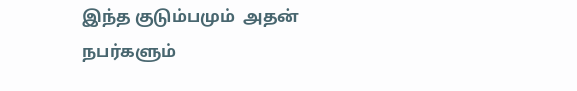இந்த குடும்பமும்  அதன் நபர்களும்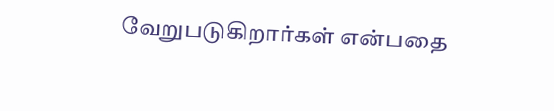வேறுபடுகிறார்கள் என்பதை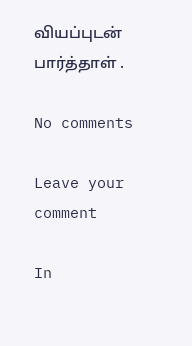வியப்புடன் பார்த்தாள் .

No comments

Leave your comment

In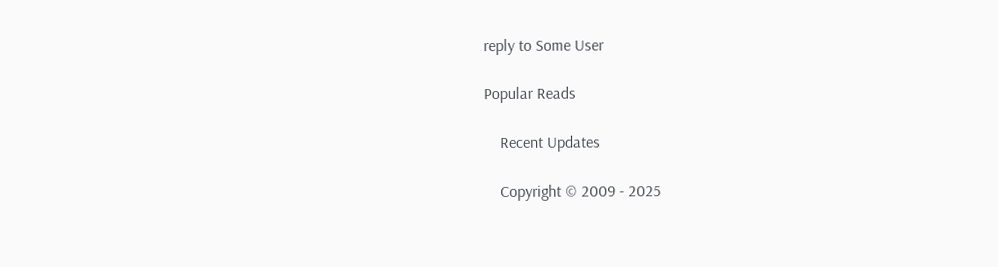reply to Some User

Popular Reads

    Recent Updates

    Copyright © 2009 - 2025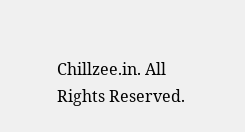Chillzee.in. All Rights Reserved.